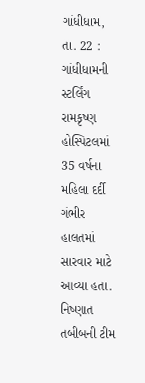ગાંધીધામ, તા. 22 : ગાંધીધામની સ્ટર્લિંગ રામકૃષ્ણ
હોસ્પિટલમાં 35 વર્ષના મહિલા દર્દી ગંભીર હાલતમાં
સારવાર માટે આવ્યા હતા. નિષ્ણાત તબીબની ટીમ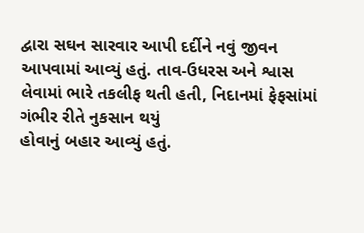દ્વારા સઘન સારવાર આપી દર્દીને નવું જીવન
આપવામાં આવ્યું હતું. તાવ-ઉધરસ અને શ્વાસ લેવામાં ભારે તકલીફ થતી હતી, નિદાનમાં ફેફસાંમાં ગંભીર રીતે નુકસાન થયું
હોવાનું બહાર આવ્યું હતું.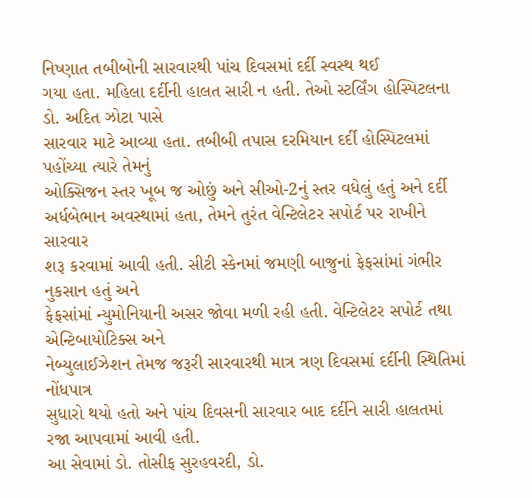નિષ્ણાત તબીબોની સારવારથી પાંચ દિવસમાં દર્દી સ્વસ્થ થઈ
ગયા હતા. મહિલા દર્દીની હાલત સારી ન હતી. તેઓ સ્ટર્લિંગ હોસ્પિટલના ડો. અદિત ઝોટા પાસે
સારવાર માટે આવ્યા હતા. તબીબી તપાસ દરમિયાન દર્દી હોસ્પિટલમાં પહોંચ્યા ત્યારે તેમનું
ઓક્સિજન સ્તર ખૂબ જ ઓછું અને સીઓ-2નું સ્તર વધેલું હતું અને દર્દી અર્ધબેભાન અવસ્થામાં હતા, તેમને તુરંત વેન્ટિલેટર સપોર્ટ પર રાખીને સારવાર
શરૂ કરવામાં આવી હતી. સીટી સ્કેનમાં જમણી બાજુનાં ફેફસાંમાં ગંભીર નુકસાન હતું અને
ફેફસાંમાં ન્યુમોનિયાની અસર જોવા મળી રહી હતી. વેન્ટિલેટર સપોર્ટ તથા એન્ટિબાયોટિક્સ અને
નેબ્યુલાઈઝેશન તેમજ જરૂરી સારવારથી માત્ર ત્રણ દિવસમાં દર્દીની સ્થિતિમાં નોંધપાત્ર
સુધારો થયો હતો અને પાંચ દિવસની સારવાર બાદ દર્દીને સારી હાલતમાં રજા આપવામાં આવી હતી.
આ સેવામાં ડો. તોસીફ સુરહવરદી, ડો.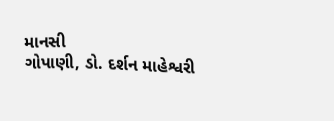માનસી
ગોપાણી, ડો. દર્શન માહેશ્વરી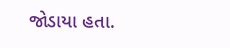જોડાયા હતા.